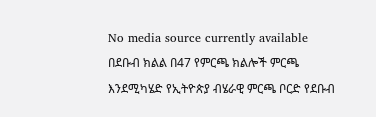No media source currently available
በደቡብ ክልል በ47 የምርጫ ክልሎች ምርጫ እንደሚካሄድ የኢትዮጵያ ብሄራዊ ምርጫ ቦርድ የደቡብ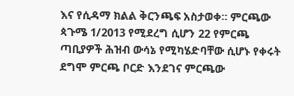እና የሲዳማ ክልል ቅርንጫፍ አስታወቀ። ምርጫው ጳጉሜ 1/2013 የሚደረግ ሲሆን 22 የምርጫ ጣቢያዎች ሕዝብ ውሳኔ የሚካሄድባቸው ሲሆኑ የቀሩት ደግሞ ምርጫ ቦርድ እንደገና ምርጫው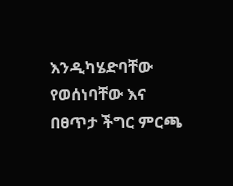እንዲካሄድባቸው የወሰነባቸው እና በፀጥታ ችግር ምርጫ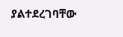ያልተደረገባቸው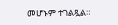መሆኑም ተገልጿል።